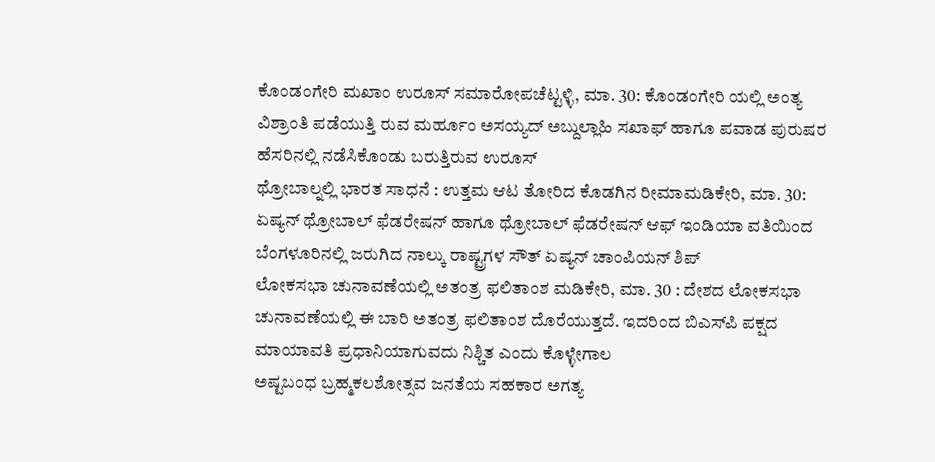ಕೊಂಡಂಗೇರಿ ಮಖಾಂ ಉರೂಸ್ ಸಮಾರೋಪಚೆಟ್ಟಳ್ಳಿ, ಮಾ. 30: ಕೊಂಡಂಗೇರಿ ಯಲ್ಲಿ ಅಂತ್ಯ ವಿಶ್ರಾಂತಿ ಪಡೆಯುತ್ತಿ ರುವ ಮರ್ಹೂಂ ಅಸಯ್ಯದ್ ಅಬ್ದುಲ್ಲಾಹಿ ಸಖಾಫ್ ಹಾಗೂ ಪವಾಡ ಪುರುಷರ ಹೆಸರಿನಲ್ಲಿ ನಡೆಸಿಕೊಂಡು ಬರುತ್ತಿರುವ ಉರೂಸ್
ಥ್ರೋಬಾಲ್ನಲ್ಲಿ ಭಾರತ ಸಾಧನೆ : ಉತ್ತಮ ಆಟ ತೋರಿದ ಕೊಡಗಿನ ರೀಮಾಮಡಿಕೇರಿ, ಮಾ. 30: ಏಷ್ಯನ್ ಥ್ರೋಬಾಲ್ ಫೆಡರೇಷನ್ ಹಾಗೂ ಥ್ರೋಬಾಲ್ ಫೆಡರೇಷನ್ ಆಫ್ ಇಂಡಿಯಾ ವತಿಯಿಂದ ಬೆಂಗಳೂರಿನಲ್ಲಿ ಜರುಗಿದ ನಾಲ್ಕು ರಾಷ್ಟ್ರಗಳ ಸೌತ್ ಏಷ್ಯನ್ ಚಾಂಪಿಯನ್ ಶಿಪ್
ಲೋಕಸಭಾ ಚುನಾವಣೆಯಲ್ಲಿ ಅತಂತ್ರ ಫಲಿತಾಂಶ ಮಡಿಕೇರಿ, ಮಾ. 30 : ದೇಶದ ಲೋಕಸಭಾ ಚುನಾವಣೆಯಲ್ಲಿ ಈ ಬಾರಿ ಅತಂತ್ರ ಫಲಿತಾಂಶ ದೊರೆಯುತ್ತದೆ. ಇದರಿಂದ ಬಿಎಸ್‍ಪಿ ಪಕ್ಷದ ಮಾಯಾವತಿ ಪ್ರಧಾನಿಯಾಗುವದು ನಿಶ್ಚಿತ ಎಂದು ಕೊಳ್ಳೇಗಾಲ
ಅಷ್ಟಬಂಧ ಬ್ರಹ್ಮಕಲಶೋತ್ಸವ ಜನತೆಯ ಸಹಕಾರ ಅಗತ್ಯ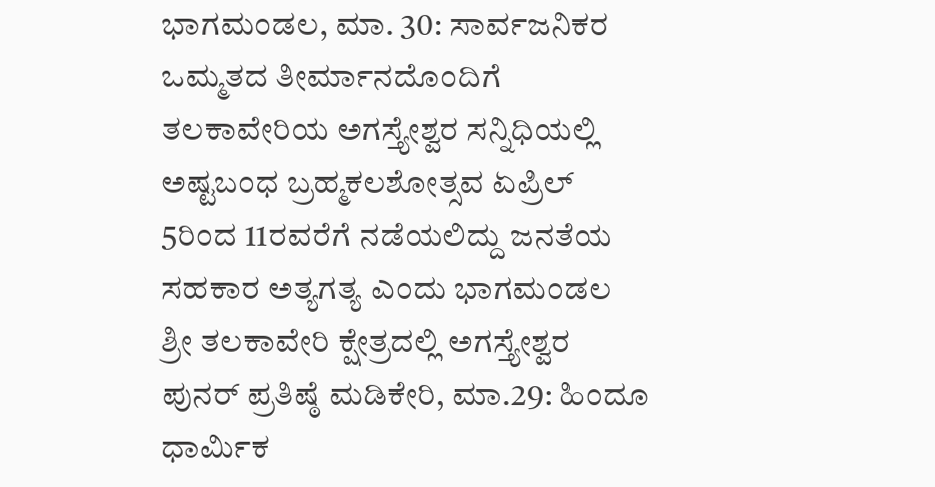ಭಾಗಮಂಡಲ, ಮಾ. 30: ಸಾರ್ವಜನಿಕರ ಒಮ್ಮತದ ತೀರ್ಮಾನದೊಂದಿಗೆ ತಲಕಾವೇರಿಯ ಅಗಸ್ತ್ಯೇಶ್ವರ ಸನ್ನಿಧಿಯಲ್ಲಿ ಅಷ್ಟಬಂಧ ಬ್ರಹ್ಮಕಲಶೋತ್ಸವ ಏಪ್ರಿಲ್ 5ರಿಂದ 11ರವರೆಗೆ ನಡೆಯಲಿದ್ದು ಜನತೆಯ ಸಹಕಾರ ಅತ್ಯಗತ್ಯ ಎಂದು ಭಾಗಮಂಡಲ
ಶ್ರೀ ತಲಕಾವೇರಿ ಕ್ಷೇತ್ರದಲ್ಲಿ ಅಗಸ್ತ್ಯೇಶ್ವರ ಪುನರ್ ಪ್ರತಿಷ್ಠೆ ಮಡಿಕೇರಿ, ಮಾ.29: ಹಿಂದೂ ಧಾರ್ಮಿಕ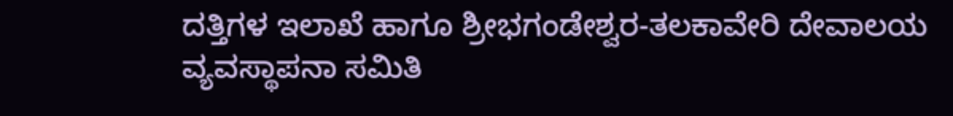ದತ್ತಿಗಳ ಇಲಾಖೆ ಹಾಗೂ ಶ್ರೀಭಗಂಡೇಶ್ವರ-ತಲಕಾವೇರಿ ದೇವಾಲಯ ವ್ಯವಸ್ಥಾಪನಾ ಸಮಿತಿ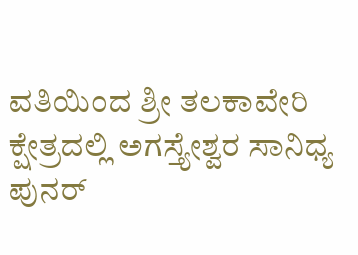ವತಿಯಿಂದ ಶ್ರೀ ತಲಕಾವೇರಿ ಕ್ಷೇತ್ರದಲ್ಲಿ ಅಗಸ್ತ್ಯೇಶ್ವರ ಸಾನಿಧ್ಯ ಪುನರ್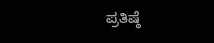ಪ್ರತಿಷ್ಠೆ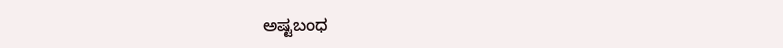ಅಷ್ಟಬಂಧ